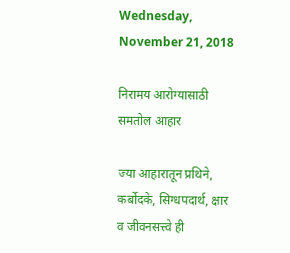Wednesday, November 21, 2018

निरामय आरोग्यासाठी समतोल आहार

ज्या आहारातून प्रथिने, कर्बोदके, सिग्धपदार्थ, क्षार व जीवनसत्त्वे ही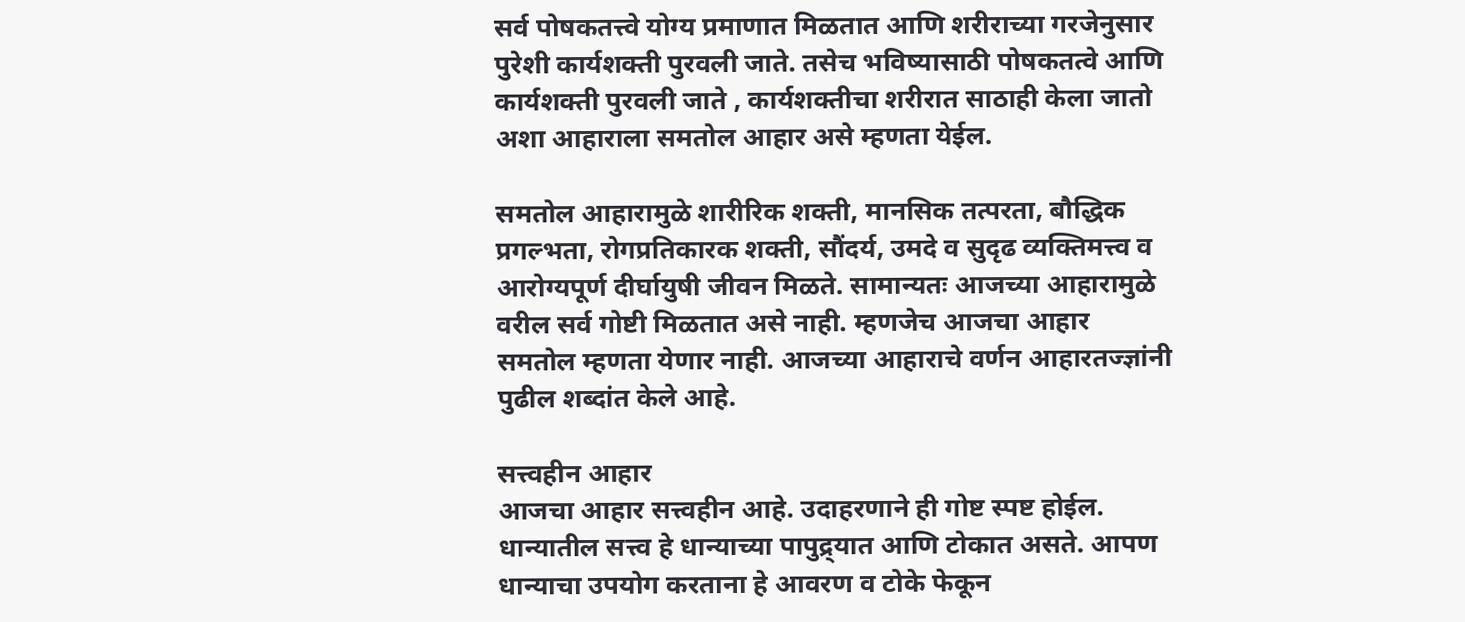सर्व पोषकतत्त्वे योग्य प्रमाणात मिळतात आणि शरीराच्या गरजेनुसार पुरेशी कार्यशक्ती पुरवली जाते. तसेच भविष्यासाठी पोषकतत्वे आणि कार्यशक्ती पुरवली जाते , कार्यशक्तीचा शरीरात साठाही केला जातो अशा आहाराला समतोल आहार असे म्हणता येईल.

समतोल आहारामुळे शारीरिक शक्ती, मानसिक तत्परता, बौद्धिक प्रगल्भता, रोगप्रतिकारक शक्ती, सौंदर्य, उमदे व सुदृढ व्यक्तिमत्त्व व आरोग्यपूर्ण दीर्घायुषी जीवन मिळते. सामान्यतः आजच्या आहारामुळे वरील सर्व गोष्टी मिळतात असे नाही. म्हणजेच आजचा आहार समतोल म्हणता येणार नाही. आजच्या आहाराचे वर्णन आहारतज्ज्ञांनी पुढील शब्दांत केले आहे.

सत्त्वहीन आहार
आजचा आहार सत्त्वहीन आहे. उदाहरणाने ही गोष्ट स्पष्ट होईल. धान्यातील सत्त्व हे धान्याच्या पापुद्र्यात आणि टोकात असते. आपण धान्याचा उपयोग करताना हे आवरण व टोके फेकून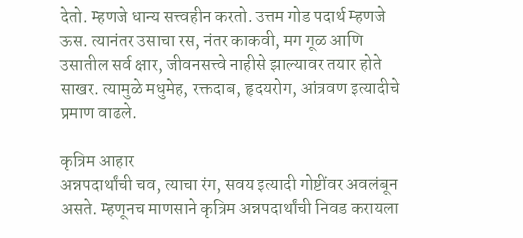देतो. म्हणजे धान्य सत्त्वहीन करतो. उत्तम गोड पदार्थ म्हणजे ऊस. त्यानंतर उसाचा रस, नंतर काकवी, मग गूळ आणि उसातील सर्व क्षार, जीवनसत्त्वे नाहीसे झाल्यावर तयार होते साखर. त्यामुळे मधुमेह, रक्तदाब, हृदयरोग, आंत्रवण इत्यादीचे प्रमाण वाढले.

कृत्रिम आहार
अन्नपदार्थांची चव, त्याचा रंग, सवय इत्यादी गोष्टींवर अवलंबून असते. म्हणूनच माणसाने कृत्रिम अन्नपदार्थांची निवड करायला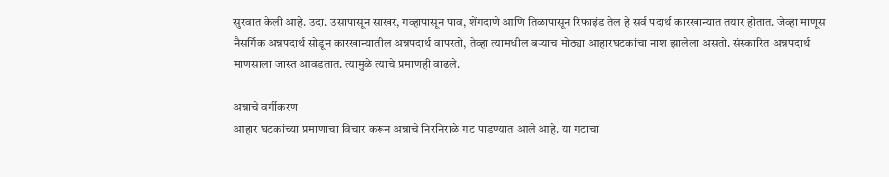सुरवात केली आहे. उदा. उसापासून साखर, गव्हापासून पाव, शेंगदाणे आणि तिळापासून रिफाइंड तेल हे सर्व पदार्थ कारखान्यात तयार होतात. जेव्हा माणूस नैसर्गिक अन्नपदार्थ सोडून कारखान्यातील अन्नपदार्थ वापरतो, तेव्हा त्यामधील बऱ्याच मोठ्या आहारघटकांचा नाश झालेला असतो. संस्कारित अन्नपदार्थ माणसाला जास्त आवडतात. त्यामुळे त्याचे प्रमाणही वाढले.

अन्नाचे वर्गीकरण
आहार घटकांच्या प्रमाणाचा विचार करून अन्नाचे निरनिराळे गट पाडण्यात आले आहे. या गटाचा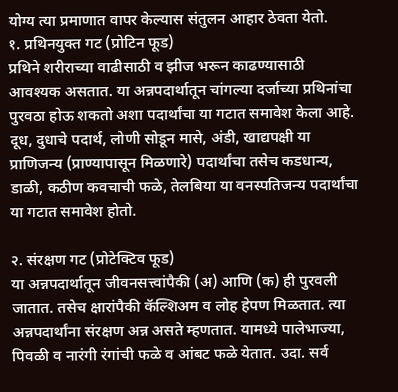योग्य त्या प्रमाणात वापर केल्यास संतुलन आहार ठेवता येतो.
१. प्रथिनयुक्त गट (प्रोटिन फूड)
प्रथिने शरीराच्या वाढीसाठी व झीज भरून काढण्यासाठी आवश्‍यक असतात. या अन्नपदार्थातून चांगल्या दर्जाच्या प्रथिनांचा पुरवठा होऊ शकतो अशा पदार्थांचा या गटात समावेश केला आहे. दूध, दुधाचे पदार्थ, लोणी सोडून मासे, अंडी, खाद्यपक्षी या प्राणिजन्य (प्राण्यापासून मिळणारे) पदार्थांचा तसेच कडधान्य, डाळी, कठीण कवचाची फळे, तेलबिया या वनस्पतिजन्य पदार्थांचा या गटात समावेश होतो.

२. संरक्षण गट (प्रोटेक्‍टिव फूड)
या अन्नपदार्थातून जीवनसत्त्वांपैकी (अ) आणि (क) ही पुरवली जातात. तसेच क्षारांपैकी कॅल्शिअम व लोह हेपण मिळतात. त्या अन्नपदार्थांना संरक्षण अन्न असते म्हणतात. यामध्ये पालेभाज्या, पिवळी व नारंगी रंगांची फळे व आंबट फळे येतात. उदा. सर्व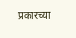प्रकारच्या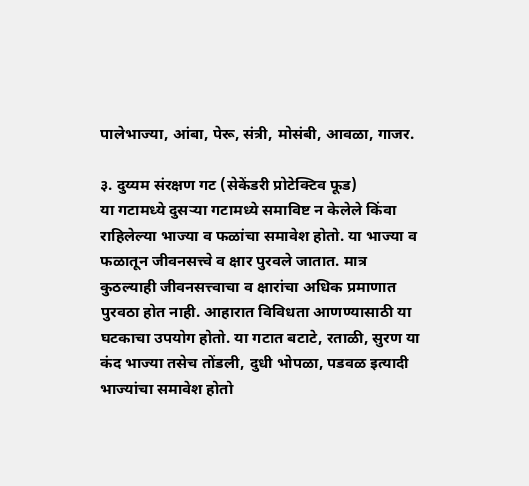पालेभाज्या, आंबा, पेरू, संत्री, मोसंबी, आवळा, गाजर.

३. दुय्यम संरक्षण गट (सेकेंडरी प्रोटेक्‍टिव फूड)
या गटामध्ये दुसऱ्या गटामध्ये समाविष्ट न केलेले किंवा राहिलेल्या भाज्या व फळांचा समावेश होतो. या भाज्या व फळातून जीवनसत्त्वे व क्षार पुरवले जातात. मात्र कुठल्याही जीवनसत्त्वाचा व क्षारांचा अधिक प्रमाणात पुरवठा होत नाही. आहारात विविधता आणण्यासाठी या घटकाचा उपयोग होतो. या गटात बटाटे, रताळी, सुरण या कंद भाज्या तसेच तोंडली, दुधी भोपळा, पडवळ इत्यादी भाज्यांचा समावेश होतो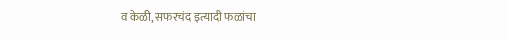व केळी, सफरचंद इत्यादी फळांचा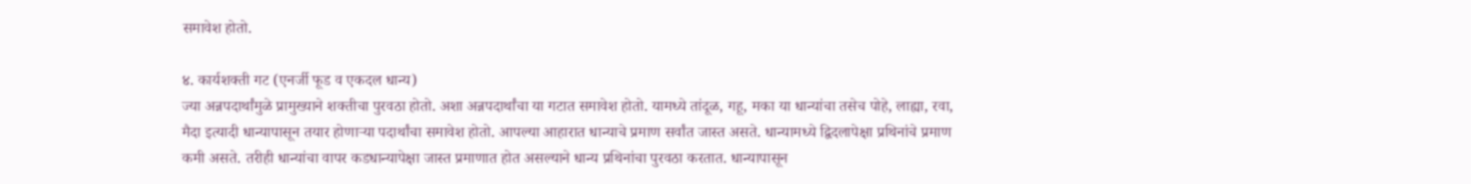समावेश होतो.

४. कार्यशक्ती गट (एनर्जी फूड व एकदल धान्य)
ज्या अन्नपदार्थांमुळे प्रामुख्याने शक्तीचा पुरवठा होतो. अशा अन्नपदार्थांचा या गटात समावेश होतो. यामध्ये तांदूळ, गहू, मका या धान्यांचा तसेच पोहे, लाह्या, रवा, मैदा इत्यादी धान्यापासून तयार होणाऱ्या पदार्थांचा समावेश होतो. आपल्या आहारात धान्याचे प्रमाण सर्वांत जास्त असते. धान्यामध्ये द्विदलापेक्षा प्रथिनांचे प्रमाण कमी असते. तरीही धान्यांचा वापर कडधान्यापेक्षा जास्त प्रमाणात होत असल्याने धान्य प्रथिनांचा पुरवठा करतात. धान्यापासून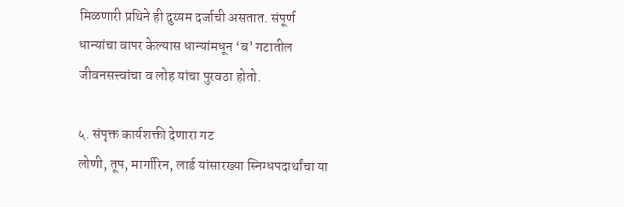मिळणारी प्रथिने ही दुय्यम दर्जाची असतात. संपूर्ण धान्यांचा वापर केल्यास धान्यांमधून ‘ब’ गटातील जीवनसत्त्वांचा व लोह यांचा पुरवठा होतो.

५. संपृक्त कार्यशक्ती देणारा गट
लोणी, तूप, मार्गारिन, लार्ड यांसारख्या स्निग्धपदार्थांचा या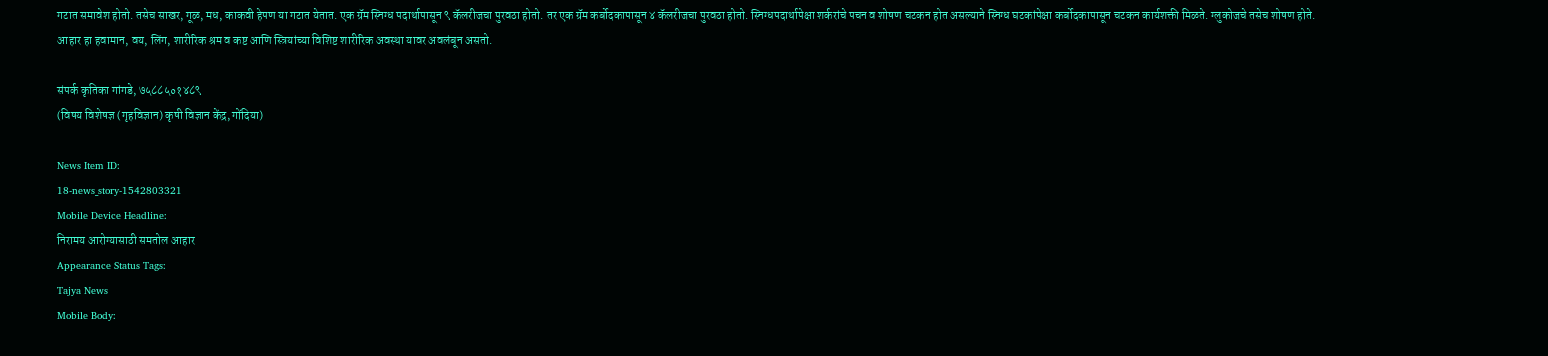गटात समावेश होतो. तसेच साखर, गूळ, मध, काकवी हेपण या गटात येतात. एक ग्रॅम स्निग्ध पदार्थापासून ९ कॅलरीजचा पुरवठा होतो. तर एक ग्रॅम कर्बोदकापासून ४ कॅलरीजचा पुरवठा होतो. स्निग्धपदार्थापेक्षा शर्करांचे पचन व शोषण चटकन होत असल्याने स्निग्ध घटकांपेक्षा कर्बोदकापासून चटकन कार्यशक्ती मिळते. ग्लुकोजचे तसेच शोषण होते.
आहार हा हवामान, वय, लिंग, शारीरिक श्रम व कष्ट आणि स्त्रियांच्या विशिष्ट शारीरिक अवस्था यावर अवलंबून असतो.

संपर्क कृतिका गांगडे, ७५८८५०१४८९
(विषय विशेषज्ञ (गृहविज्ञान) कृषी विज्ञान केंद्र, गोंदिया)

News Item ID:
18-news_story-1542803321
Mobile Device Headline:
निरामय आरोग्यासाठी समतोल आहार
Appearance Status Tags:
Tajya News
Mobile Body: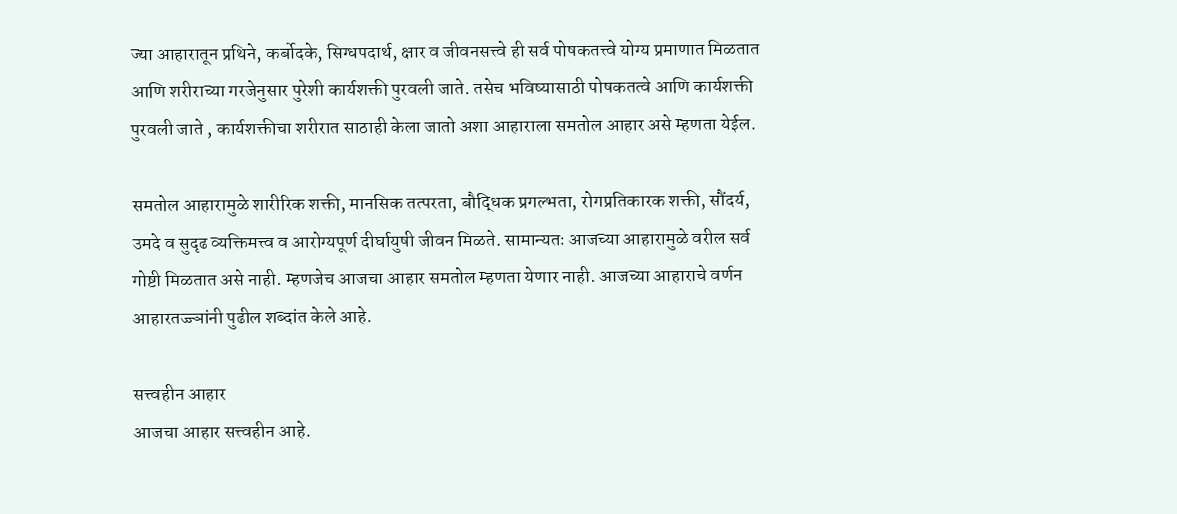ज्या आहारातून प्रथिने, कर्बोदके, सिग्धपदार्थ, क्षार व जीवनसत्त्वे ही सर्व पोषकतत्त्वे योग्य प्रमाणात मिळतात आणि शरीराच्या गरजेनुसार पुरेशी कार्यशक्ती पुरवली जाते. तसेच भविष्यासाठी पोषकतत्वे आणि कार्यशक्ती पुरवली जाते , कार्यशक्तीचा शरीरात साठाही केला जातो अशा आहाराला समतोल आहार असे म्हणता येईल.

समतोल आहारामुळे शारीरिक शक्ती, मानसिक तत्परता, बौद्धिक प्रगल्भता, रोगप्रतिकारक शक्ती, सौंदर्य, उमदे व सुदृढ व्यक्तिमत्त्व व आरोग्यपूर्ण दीर्घायुषी जीवन मिळते. सामान्यतः आजच्या आहारामुळे वरील सर्व गोष्टी मिळतात असे नाही. म्हणजेच आजचा आहार समतोल म्हणता येणार नाही. आजच्या आहाराचे वर्णन आहारतज्ज्ञांनी पुढील शब्दांत केले आहे.

सत्त्वहीन आहार
आजचा आहार सत्त्वहीन आहे.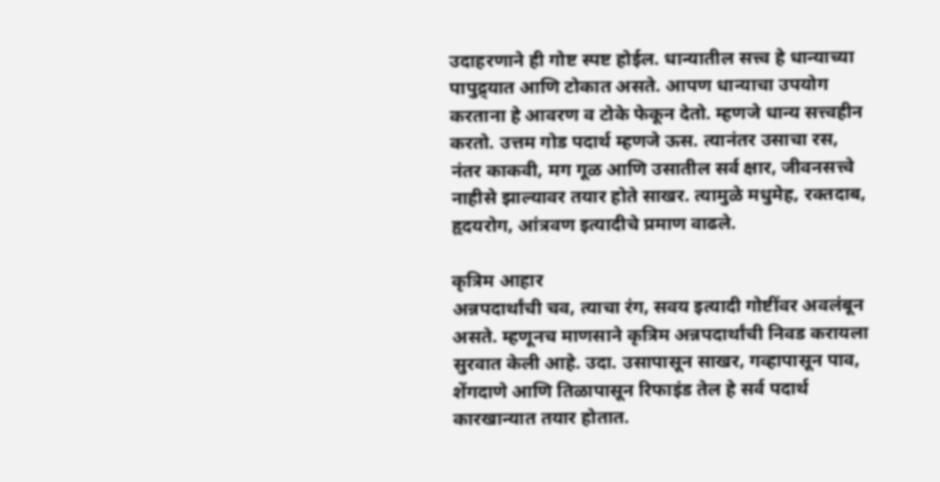उदाहरणाने ही गोष्ट स्पष्ट होईल. धान्यातील सत्त्व हे धान्याच्या पापुद्र्यात आणि टोकात असते. आपण धान्याचा उपयोग करताना हे आवरण व टोके फेकून देतो. म्हणजे धान्य सत्त्वहीन करतो. उत्तम गोड पदार्थ म्हणजे ऊस. त्यानंतर उसाचा रस, नंतर काकवी, मग गूळ आणि उसातील सर्व क्षार, जीवनसत्त्वे नाहीसे झाल्यावर तयार होते साखर. त्यामुळे मधुमेह, रक्तदाब, हृदयरोग, आंत्रवण इत्यादीचे प्रमाण वाढले.

कृत्रिम आहार
अन्नपदार्थांची चव, त्याचा रंग, सवय इत्यादी गोष्टींवर अवलंबून असते. म्हणूनच माणसाने कृत्रिम अन्नपदार्थांची निवड करायला सुरवात केली आहे. उदा. उसापासून साखर, गव्हापासून पाव, शेंगदाणे आणि तिळापासून रिफाइंड तेल हे सर्व पदार्थ कारखान्यात तयार होतात.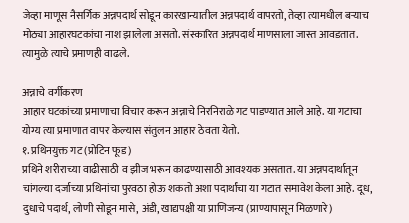जेव्हा माणूस नैसर्गिक अन्नपदार्थ सोडून कारखान्यातील अन्नपदार्थ वापरतो, तेव्हा त्यामधील बऱ्याच मोठ्या आहारघटकांचा नाश झालेला असतो. संस्कारित अन्नपदार्थ माणसाला जास्त आवडतात. त्यामुळे त्याचे प्रमाणही वाढले.

अन्नाचे वर्गीकरण
आहार घटकांच्या प्रमाणाचा विचार करून अन्नाचे निरनिराळे गट पाडण्यात आले आहे. या गटाचा योग्य त्या प्रमाणात वापर केल्यास संतुलन आहार ठेवता येतो.
१. प्रथिनयुक्त गट (प्रोटिन फूड)
प्रथिने शरीराच्या वाढीसाठी व झीज भरून काढण्यासाठी आवश्‍यक असतात. या अन्नपदार्थातून चांगल्या दर्जाच्या प्रथिनांचा पुरवठा होऊ शकतो अशा पदार्थांचा या गटात समावेश केला आहे. दूध, दुधाचे पदार्थ, लोणी सोडून मासे, अंडी, खाद्यपक्षी या प्राणिजन्य (प्राण्यापासून मिळणारे)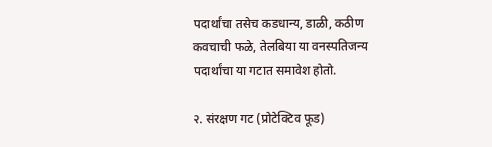पदार्थांचा तसेच कडधान्य, डाळी, कठीण कवचाची फळे, तेलबिया या वनस्पतिजन्य पदार्थांचा या गटात समावेश होतो.

२. संरक्षण गट (प्रोटेक्‍टिव फूड)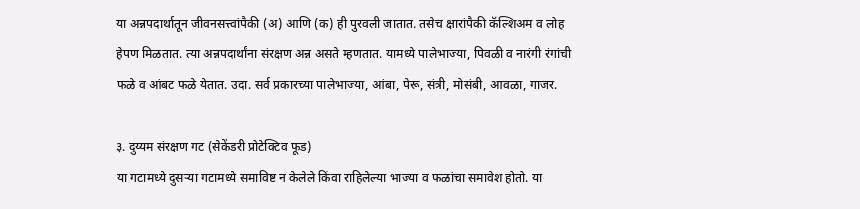या अन्नपदार्थातून जीवनसत्त्वांपैकी (अ) आणि (क) ही पुरवली जातात. तसेच क्षारांपैकी कॅल्शिअम व लोह हेपण मिळतात. त्या अन्नपदार्थांना संरक्षण अन्न असते म्हणतात. यामध्ये पालेभाज्या, पिवळी व नारंगी रंगांची फळे व आंबट फळे येतात. उदा. सर्व प्रकारच्या पालेभाज्या, आंबा, पेरू, संत्री, मोसंबी, आवळा, गाजर.

३. दुय्यम संरक्षण गट (सेकेंडरी प्रोटेक्‍टिव फूड)
या गटामध्ये दुसऱ्या गटामध्ये समाविष्ट न केलेले किंवा राहिलेल्या भाज्या व फळांचा समावेश होतो. या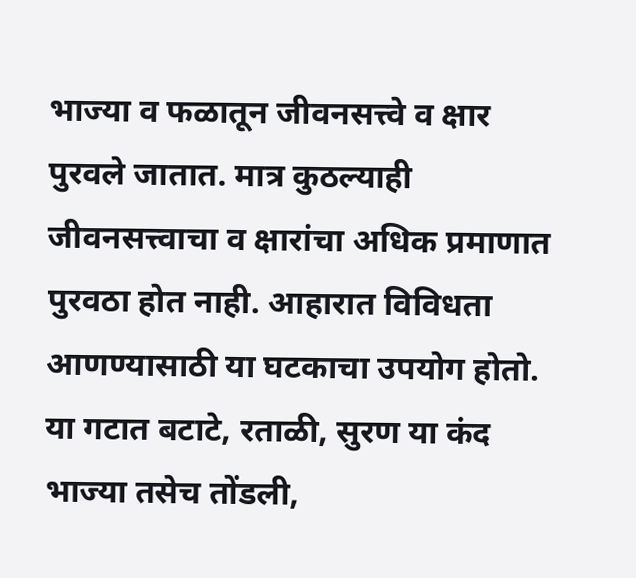भाज्या व फळातून जीवनसत्त्वे व क्षार पुरवले जातात. मात्र कुठल्याही जीवनसत्त्वाचा व क्षारांचा अधिक प्रमाणात पुरवठा होत नाही. आहारात विविधता आणण्यासाठी या घटकाचा उपयोग होतो. या गटात बटाटे, रताळी, सुरण या कंद भाज्या तसेच तोंडली,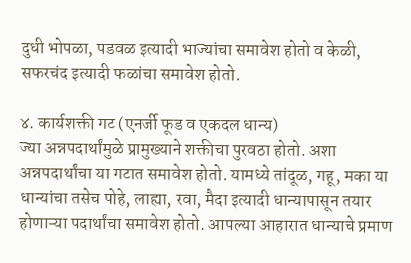दुधी भोपळा, पडवळ इत्यादी भाज्यांचा समावेश होतो व केळी, सफरचंद इत्यादी फळांचा समावेश होतो.

४. कार्यशक्ती गट (एनर्जी फूड व एकदल धान्य)
ज्या अन्नपदार्थांमुळे प्रामुख्याने शक्तीचा पुरवठा होतो. अशा अन्नपदार्थांचा या गटात समावेश होतो. यामध्ये तांदूळ, गहू, मका या धान्यांचा तसेच पोहे, लाह्या, रवा, मैदा इत्यादी धान्यापासून तयार होणाऱ्या पदार्थांचा समावेश होतो. आपल्या आहारात धान्याचे प्रमाण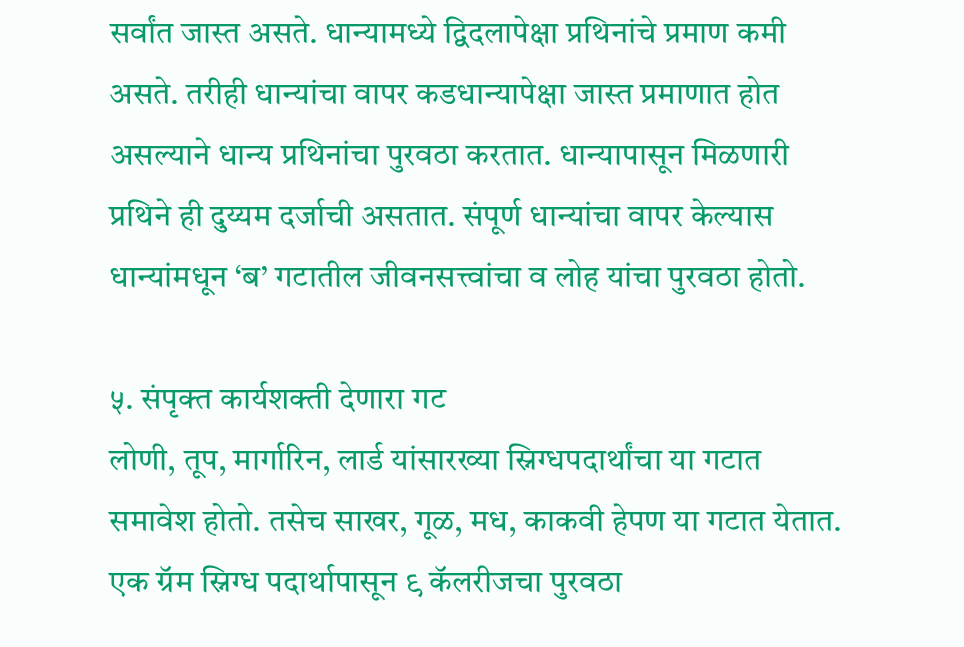सर्वांत जास्त असते. धान्यामध्ये द्विदलापेक्षा प्रथिनांचे प्रमाण कमी असते. तरीही धान्यांचा वापर कडधान्यापेक्षा जास्त प्रमाणात होत असल्याने धान्य प्रथिनांचा पुरवठा करतात. धान्यापासून मिळणारी प्रथिने ही दुय्यम दर्जाची असतात. संपूर्ण धान्यांचा वापर केल्यास धान्यांमधून ‘ब’ गटातील जीवनसत्त्वांचा व लोह यांचा पुरवठा होतो.

५. संपृक्त कार्यशक्ती देणारा गट
लोणी, तूप, मार्गारिन, लार्ड यांसारख्या स्निग्धपदार्थांचा या गटात समावेश होतो. तसेच साखर, गूळ, मध, काकवी हेपण या गटात येतात. एक ग्रॅम स्निग्ध पदार्थापासून ९ कॅलरीजचा पुरवठा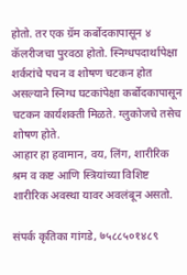होतो. तर एक ग्रॅम कर्बोदकापासून ४ कॅलरीजचा पुरवठा होतो. स्निग्धपदार्थापेक्षा शर्करांचे पचन व शोषण चटकन होत असल्याने स्निग्ध घटकांपेक्षा कर्बोदकापासून चटकन कार्यशक्ती मिळते. ग्लुकोजचे तसेच शोषण होते.
आहार हा हवामान, वय, लिंग, शारीरिक श्रम व कष्ट आणि स्त्रियांच्या विशिष्ट शारीरिक अवस्था यावर अवलंबून असतो.

संपर्क कृतिका गांगडे, ७५८८५०१४८९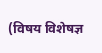(विषय विशेषज्ञ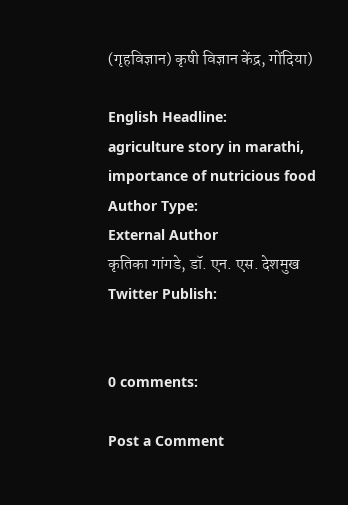(गृहविज्ञान) कृषी विज्ञान केंद्र, गोंदिया)

English Headline:
agriculture story in marathi, importance of nutricious food
Author Type:
External Author
कृतिका गांगडे, डॉ. एन. एस. देशमुख
Twitter Publish:


0 comments:

Post a Comment